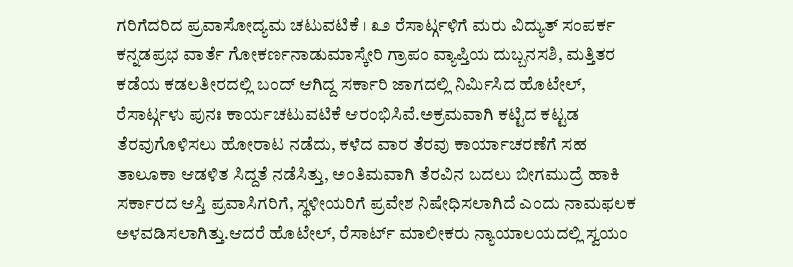ಗರಿಗೆದರಿದ ಪ್ರವಾಸೋದ್ಯಮ ಚಟುವಟಿಕೆ । ೩೨ ರೆಸಾರ್ಟ್ಗಳಿಗೆ ಮರು ವಿದ್ಯುತ್ ಸಂಪರ್ಕ
ಕನ್ನಡಪ್ರಭ ವಾರ್ತೆ ಗೋಕರ್ಣನಾಡುಮಾಸ್ಕೇರಿ ಗ್ರಾಪಂ ವ್ಯಾಪ್ತಿಯ ದುಬ್ಬನಸಶಿ, ಮತ್ತಿತರ ಕಡೆಯ ಕಡಲತೀರದಲ್ಲಿ ಬಂದ್ ಆಗಿದ್ದ ಸರ್ಕಾರಿ ಜಾಗದಲ್ಲಿ ನಿರ್ಮಿಸಿದ ಹೊಟೇಲ್, ರೆಸಾರ್ಟ್ಗಳು ಪುನಃ ಕಾರ್ಯಚಟುವಟಿಕೆ ಆರಂಭಿಸಿವೆ.ಅಕ್ರಮವಾಗಿ ಕಟ್ಟಿದ ಕಟ್ಟಡ ತೆರವುಗೊಳಿಸಲು ಹೋರಾಟ ನಡೆದು, ಕಳೆದ ವಾರ ತೆರವು ಕಾರ್ಯಾಚರಣೆಗೆ ಸಹ ತಾಲೂಕಾ ಆಡಳಿತ ಸಿದ್ದತೆ ನಡೆಸಿತ್ತು, ಅಂತಿಮವಾಗಿ ತೆರವಿನ ಬದಲು ಬೀಗಮುದ್ರೆ ಹಾಕಿ ಸರ್ಕಾರದ ಆಸ್ತಿ ಪ್ರವಾಸಿಗರಿಗೆ, ಸ್ಥಳೀಯರಿಗೆ ಪ್ರವೇಶ ನಿಷೇಧಿಸಲಾಗಿದೆ ಎಂದು ನಾಮಫಲಕ ಅಳವಡಿಸಲಾಗಿತ್ತು.ಆದರೆ ಹೊಟೇಲ್, ರೆಸಾರ್ಟ್ ಮಾಲೀಕರು ನ್ಯಾಯಾಲಯದಲ್ಲಿ ಸ್ವಯಂ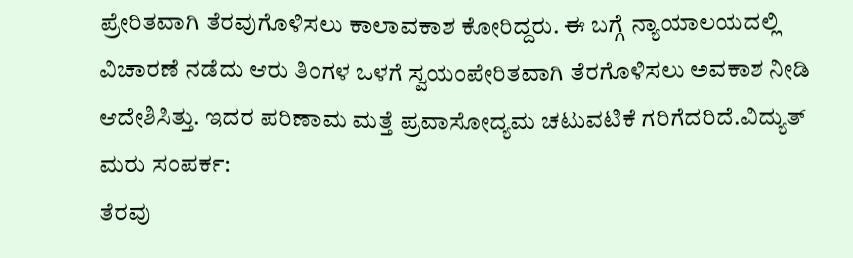ಪ್ರೇರಿತವಾಗಿ ತೆರವುಗೊಳಿಸಲು ಕಾಲಾವಕಾಶ ಕೋರಿದ್ದರು. ಈ ಬಗ್ಗೆ ನ್ಯಾಯಾಲಯದಲ್ಲಿ ವಿಚಾರಣೆ ನಡೆದು ಆರು ತಿಂಗಳ ಒಳಗೆ ಸ್ವಯಂಪೇರಿತವಾಗಿ ತೆರಗೊಳಿಸಲು ಅವಕಾಶ ನೀಡಿ ಆದೇಶಿಸಿತ್ತು. ಇದರ ಪರಿಣಾಮ ಮತ್ತೆ ಪ್ರವಾಸೋದ್ಯಮ ಚಟುವಟಿಕೆ ಗರಿಗೆದರಿದೆ.ವಿದ್ಯುತ್ ಮರು ಸಂಪರ್ಕ:
ತೆರವು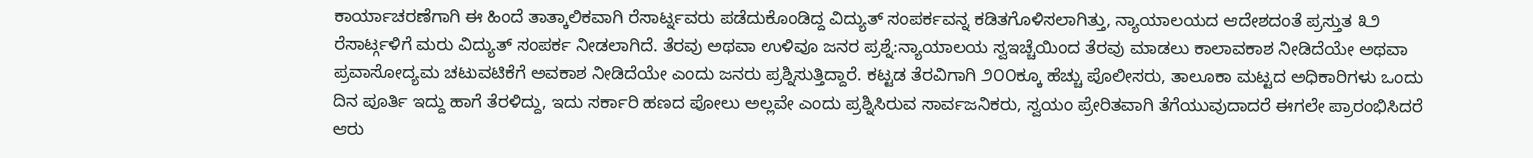ಕಾರ್ಯಾಚರಣೆಗಾಗಿ ಈ ಹಿಂದೆ ತಾತ್ಕಾಲಿಕವಾಗಿ ರೆಸಾರ್ಟ್ನವರು ಪಡೆದುಕೊಂಡಿದ್ದ ವಿದ್ಯುತ್ ಸಂಪರ್ಕವನ್ನ ಕಡಿತಗೊಳಿಸಲಾಗಿತ್ತು, ನ್ಯಾಯಾಲಯದ ಆದೇಶದಂತೆ ಪ್ರಸ್ತುತ ೩೨ ರೆಸಾರ್ಟ್ಗಳಿಗೆ ಮರು ವಿದ್ಯುತ್ ಸಂಪರ್ಕ ನೀಡಲಾಗಿದೆ. ತೆರವು ಅಥವಾ ಉಳಿವೂ ಜನರ ಪ್ರಶ್ನೆ:ನ್ಯಾಯಾಲಯ ಸ್ವಇಚ್ಚೆಯಿಂದ ತೆರವು ಮಾಡಲು ಕಾಲಾವಕಾಶ ನೀಡಿದೆಯೇ ಅಥವಾ ಪ್ರವಾಸೋದ್ಯಮ ಚಟುವಟಿಕೆಗೆ ಅವಕಾಶ ನೀಡಿದೆಯೇ ಎಂದು ಜನರು ಪ್ರಶ್ನಿಸುತ್ತಿದ್ದಾರೆ. ಕಟ್ಟಡ ತೆರವಿಗಾಗಿ ೨೦೦ಕ್ಕೂ ಹೆಚ್ಚು ಪೊಲೀಸರು, ತಾಲೂಕಾ ಮಟ್ಟದ ಅಧಿಕಾರಿಗಳು ಒಂದು ದಿನ ಪೂರ್ತಿ ಇದ್ದು ಹಾಗೆ ತೆರಳಿದ್ದು, ಇದು ಸರ್ಕಾರಿ ಹಣದ ಪೋಲು ಅಲ್ಲವೇ ಎಂದು ಪ್ರಶ್ನಿಸಿರುವ ಸಾರ್ವಜನಿಕರು, ಸ್ವಯಂ ಪ್ರೇರಿತವಾಗಿ ತೆಗೆಯುವುದಾದರೆ ಈಗಲೇ ಪ್ರಾರಂಭಿಸಿದರೆ ಆರು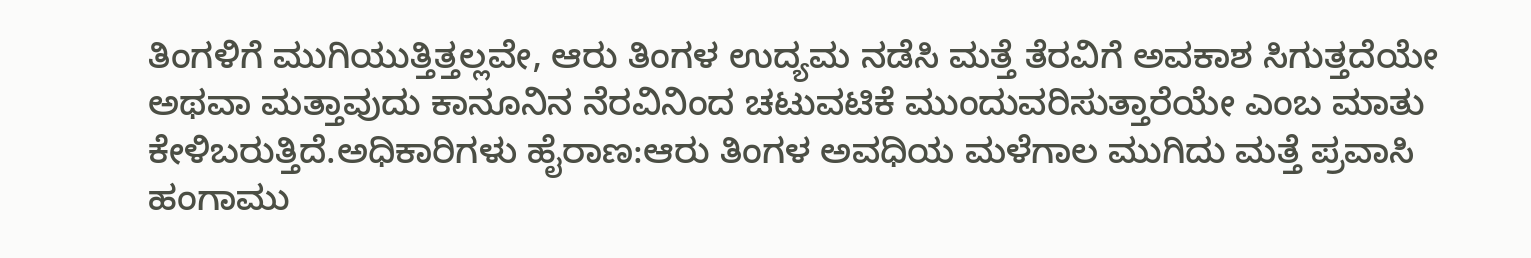ತಿಂಗಳಿಗೆ ಮುಗಿಯುತ್ತಿತ್ತಲ್ಲವೇ, ಆರು ತಿಂಗಳ ಉದ್ಯಮ ನಡೆಸಿ ಮತ್ತೆ ತೆರವಿಗೆ ಅವಕಾಶ ಸಿಗುತ್ತದೆಯೇ ಅಥವಾ ಮತ್ತಾವುದು ಕಾನೂನಿನ ನೆರವಿನಿಂದ ಚಟುವಟಿಕೆ ಮುಂದುವರಿಸುತ್ತಾರೆಯೇ ಎಂಬ ಮಾತು ಕೇಳಿಬರುತ್ತಿದೆ.ಅಧಿಕಾರಿಗಳು ಹೈರಾಣ:ಆರು ತಿಂಗಳ ಅವಧಿಯ ಮಳೆಗಾಲ ಮುಗಿದು ಮತ್ತೆ ಪ್ರವಾಸಿ ಹಂಗಾಮು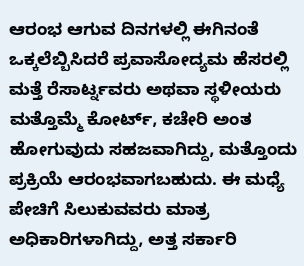ಆರಂಭ ಆಗುವ ದಿನಗಳಲ್ಲಿ ಈಗಿನಂತೆ ಒಕ್ಕಲೆಬ್ಬಿಸಿದರೆ ಪ್ರವಾಸೋದ್ಯಮ ಹೆಸರಲ್ಲಿ ಮತ್ತೆ ರೆಸಾರ್ಟ್ನವರು ಅಥವಾ ಸ್ಥಳೀಯರು ಮತ್ತೊಮ್ಮೆ ಕೋರ್ಟ್, ಕಚೇರಿ ಅಂತ ಹೋಗುವುದು ಸಹಜವಾಗಿದ್ದು, ಮತ್ತೊಂದು ಪ್ರಕ್ರಿಯೆ ಆರಂಭವಾಗಬಹುದು. ಈ ಮಧ್ಯೆ ಪೇಚಿಗೆ ಸಿಲುಕುವವರು ಮಾತ್ರ ಅಧಿಕಾರಿಗಳಾಗಿದ್ದು, ಅತ್ತ ಸರ್ಕಾರಿ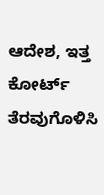ಆದೇಶ, ಇತ್ತ ಕೋರ್ಟ್ ತೆರವುಗೊಳಿಸಿ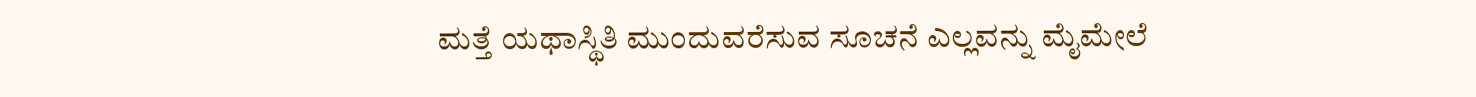ಮತ್ತೆ ಯಥಾಸ್ಥಿತಿ ಮುಂದುವರೆಸುವ ಸೂಚನೆ ಎಲ್ಲವನ್ನು ಮೈಮೇಲೆ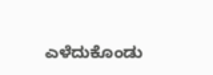ಎಳೆದುಕೊಂಡು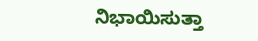ನಿಭಾಯಿಸುತ್ತಾ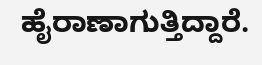ಹೈರಾಣಾಗುತ್ತಿದ್ದಾರೆ.